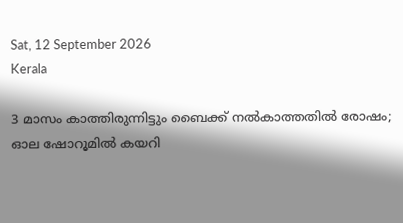Sat, 12 September 2026
Kerala

3 മാസം കാത്തിരുന്നിട്ടും ബൈക്ക് നൽകാത്തതിൽ രോഷം; ഓല ഷോറൂമിൽ കയറി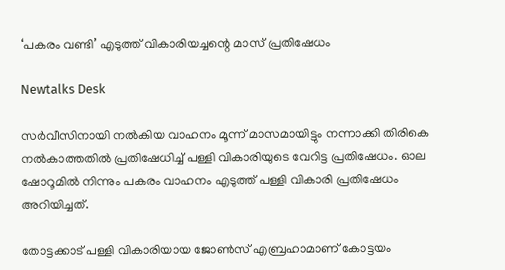‘പകരം വണ്ടി’ എടുത്ത് വികാരിയച്ചന്റെ മാസ് പ്രതിഷേധം

Newtalks Desk

സര്‍വീസിനായി നല്‍കിയ വാഹനം മൂന്ന് മാസമായിട്ടും നന്നാക്കി തിരികെ നല്‍കാത്തതില്‍ പ്രതിഷേധിച്ച്‌ പള്ളി വികാരിയുടെ വേറിട്ട പ്രതിഷേധം. ഓല ഷോറൂമില്‍ നിന്നും പകരം വാഹനം എടുത്ത് പള്ളി വികാരി പ്രതിഷേധം അറിയിച്ചത്.

തോട്ടക്കാട് പള്ളി വികാരിയായ ജോണ്‍സ് എബ്രഹാമാണ് കോട്ടയം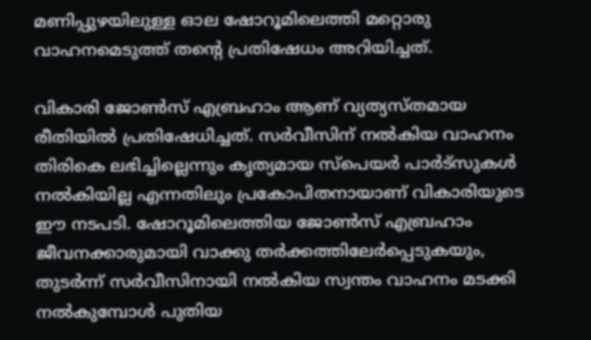മണിപ്പുഴയിലുള്ള ഓല ഷോറൂമിലെത്തി മറ്റൊരു വാഹനമെടുത്ത് തൻ്റെ പ്രതിഷേധം അറിയിച്ചത്.

വികാരി ജോണ്‍സ് എബ്രഹാം ആണ് വ്യത്യസ്തമായ രീതിയില്‍ പ്രതിഷേധിച്ചത്. സര്‍വീസിന് നല്‍കിയ വാഹനം തിരികെ ലഭിച്ചില്ലെന്നും കൃത്യമായ സ്പെയര്‍ പാര്‍ട്സുകള്‍ നല്‍കിയില്ല എന്നതിലും പ്രകോപിതനായാണ് വികാരിയുടെ ഈ നടപടി. ഷോറൂമിലെത്തിയ ജോണ്‍സ് എബ്രഹാം ജീവനക്കാരുമായി വാക്കു തര്‍ക്കത്തിലേര്‍പ്പെടുകയും, തുടർന്ന് സര്‍വീസിനായി നല്‍കിയ സ്വന്തം വാഹനം മടക്കി നല്‍കുമ്പോള്‍ പുതിയ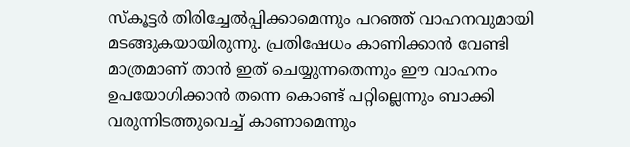സ്‌കൂട്ടര്‍ തിരിച്ചേല്‍പ്പിക്കാമെന്നും പറഞ്ഞ് വാഹനവുമായി മടങ്ങുകയായിരുന്നു. പ്രതിഷേധം കാണിക്കാന്‍ വേണ്ടി മാത്രമാണ് താന്‍ ഇത് ചെയ്യുന്നതെന്നും ഈ വാഹനം ഉപയോഗിക്കാന്‍ തന്നെ കൊണ്ട് പറ്റില്ലെന്നും ബാക്കി വരുന്നിടത്തുവെച്ച്‌ കാണാമെന്നും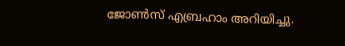ജോണ്‍സ് എബ്രഹാം അറിയിച്ചു.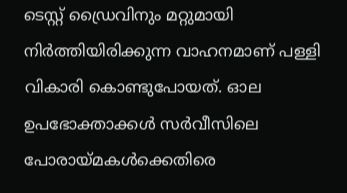ടെസ്റ്റ് ഡ്രൈവിനും മറ്റുമായി നിര്‍ത്തിയിരിക്കുന്ന വാഹനമാണ് പള്ളി വികാരി കൊണ്ടുപോയത്. ഓല ഉപഭോക്താക്കള്‍ സര്‍വീസിലെ പോരായ്മകള്‍ക്കെതിരെ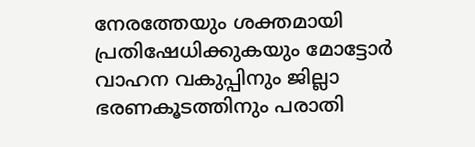നേരത്തേയും ശക്തമായി പ്രതിഷേധിക്കുകയും മോട്ടോര്‍ വാഹന വകുപ്പിനും ജില്ലാ ഭരണകൂടത്തിനും പരാതി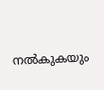നല്‍കുകയും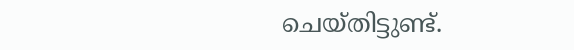ചെയ്തിട്ടുണ്ട്.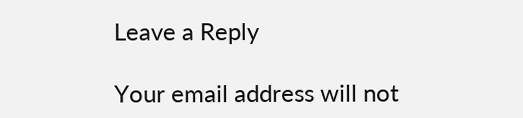Leave a Reply

Your email address will not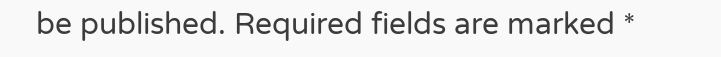be published. Required fields are marked *